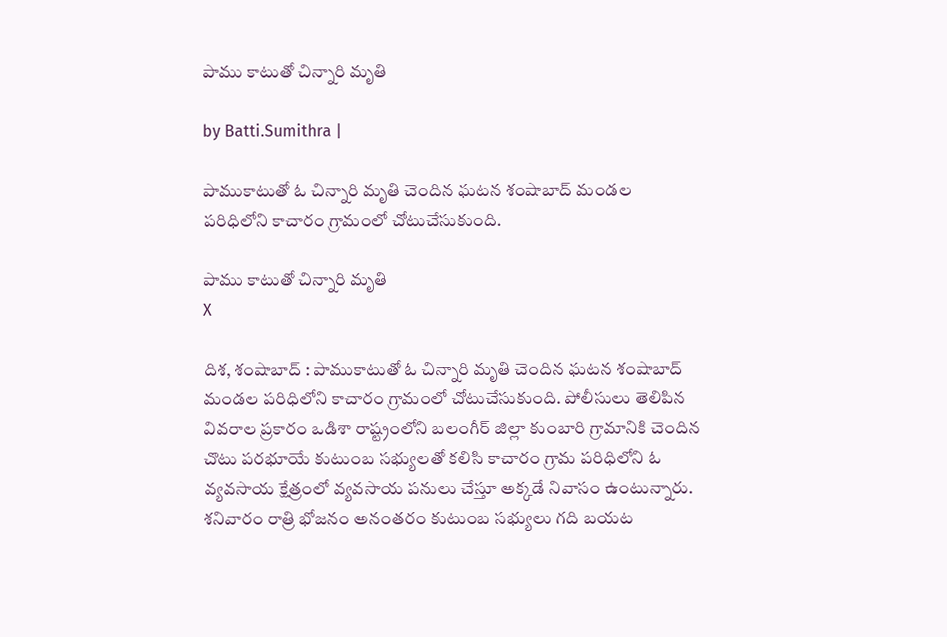పాము కాటుతో చిన్నారి మృతి

by Batti.Sumithra |

పాముకాటుతో ఓ చిన్నారి మృతి చెందిన ఘటన శంషాబాద్ మండల పరిధిలోని కాచారం గ్రామంలో చోటుచేసుకుంది.

పాము కాటుతో చిన్నారి మృతి
X

దిశ, శంషాబాద్ : పాముకాటుతో ఓ చిన్నారి మృతి చెందిన ఘటన శంషాబాద్ మండల పరిధిలోని కాచారం గ్రామంలో చోటుచేసుకుంది. పోలీసులు తెలిపిన వివరాల ప్రకారం ఒడిశా రాష్ట్రంలోని బలంగీర్ జిల్లా కుంబారి గ్రామానికి చెందిన చొటు పరభూయే కుటుంబ సభ్యులతో కలిసి కాచారం గ్రామ పరిధిలోని ఓ వ్యవసాయ క్షేత్రంలో వ్యవసాయ పనులు చేస్తూ అక్కడే నివాసం ఉంటున్నారు. శనివారం రాత్రి భోజనం అనంతరం కుటుంబ సభ్యులు గది బయట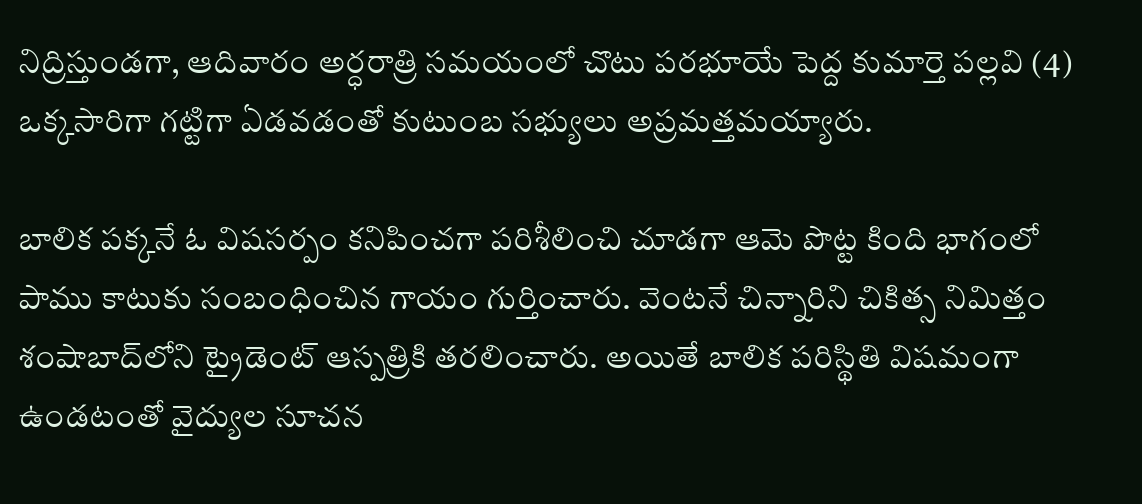నిద్రిస్తుండగా, ఆదివారం అర్ధరాత్రి సమయంలో చొటు పరభూయే పెద్ద కుమార్తె పల్లవి (4) ఒక్కసారిగా గట్టిగా ఏడవడంతో కుటుంబ సభ్యులు అప్రమత్తమయ్యారు.

బాలిక పక్కనే ఓ విషసర్పం కనిపించగా పరిశీలించి చూడగా ఆమె పొట్ట కింది భాగంలో పాము కాటుకు సంబంధించిన గాయం గుర్తించారు. వెంటనే చిన్నారిని చికిత్స నిమిత్తం శంషాబాద్‌లోని ట్రైడెంట్ ఆస్పత్రికి తరలించారు. అయితే బాలిక పరిస్థితి విషమంగా ఉండటంతో వైద్యుల సూచన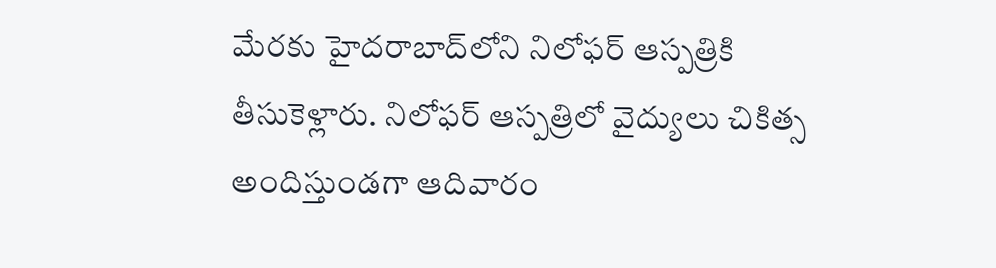మేరకు హైదరాబాద్‌లోని నిలోఫర్ ఆస్పత్రికి తీసుకెళ్లారు. నిలోఫర్ ఆస్పత్రిలో వైద్యులు చికిత్స అందిస్తుండగా ఆదివారం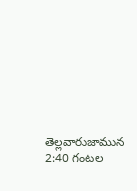తెల్లవారుజామున 2:40 గంటల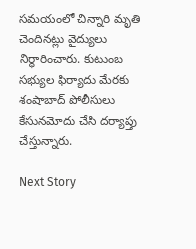సమయంలో చిన్నారి మృతి చెందినట్లు వైద్యులు నిర్ధారించారు. కుటుంబ సభ్యుల ఫిర్యాదు మేరకు శంషాబాద్ పోలీసులు కేసునమోదు చేసి దర్యాప్తు చేస్తున్నారు.

Next Story